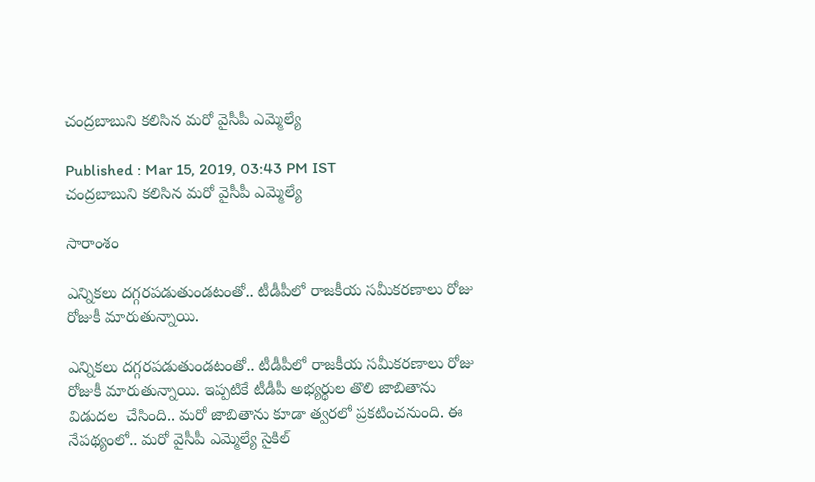చంద్రబాబుని కలిసిన మరో వైసీపీ ఎమ్మెల్యే

Published : Mar 15, 2019, 03:43 PM IST
చంద్రబాబుని కలిసిన మరో వైసీపీ ఎమ్మెల్యే

సారాంశం

ఎన్నికలు దగ్గరపడుతుండటంతో.. టీడీపీలో రాజకీయ సమీకరణాలు రోజు రోజుకీ మారుతున్నాయి.

ఎన్నికలు దగ్గరపడుతుండటంతో.. టీడీపీలో రాజకీయ సమీకరణాలు రోజు రోజుకీ మారుతున్నాయి. ఇప్పటికే టీడీపీ అభ్యర్థుల తొలి జాబితాను విడుదల  చేసింది.. మరో జాబితాను కూడా త్వరలో ప్రకటించనుంది. ఈ నేపథ్యంలో.. మరో వైసీపీ ఎమ్మెల్యే సైకిల్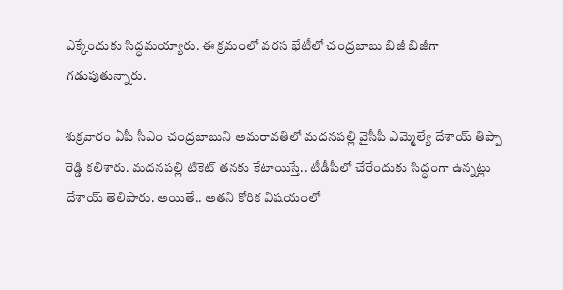ఎక్కేందుకు సిద్ధమయ్యారు. ఈ క్రమంలో వరస భేటీలో చంద్రబాబు బిజీ బిజీగా గడుపుతున్నారు.

శుక్రవారం ఏపీ సీఎం చంద్రబాబుని అమరావతిలో మదనపల్లి వైసీపీ ఎమ్మెల్యే దేశాయ్ తిప్పా రెడ్డి కలిశారు. మదనపల్లి టికెట్ తనకు కేటాయిస్తే.. టీడీపీలో చేరేందుకు సిద్ధంగా ఉన్నట్లు దేశాయ్ తెలిపారు. అయితే.. అతని కోరిక విషయంలో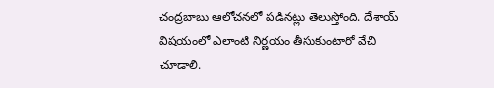చంద్రబాబు ఆలోచనలో పడినట్లు తెలుస్తోంది. దేశాయ్ విషయంలో ఎలాంటి నిర్ణయం తీసుకుంటారో వేచి చూడాలి.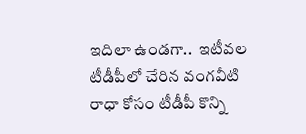ఇదిలా ఉండగా..  ఇటీవల టీడీపీలో చేరిన వంగవీటి రాధా కోసం టీడీపీ కొన్ని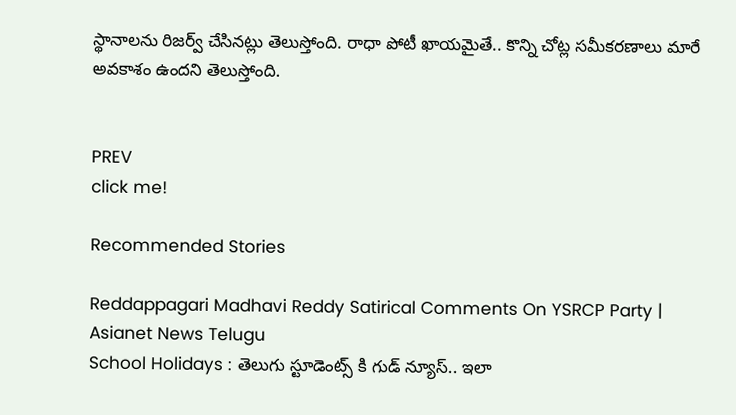స్థానాలను రిజర్వ్ చేసినట్లు తెలుస్తోంది. రాధా పోటీ ఖాయమైతే.. కొన్ని చోట్ల సమీకరణాలు మారే అవకాశం ఉందని తెలుస్తోంది.


PREV
click me!

Recommended Stories

Reddappagari Madhavi Reddy Satirical Comments On YSRCP Party | Asianet News Telugu
School Holidays : తెలుగు స్టూడెంట్స్ కి గుడ్ న్యూస్.. ఇలా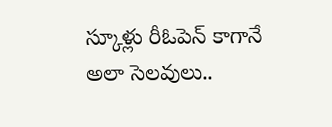స్కూళ్లు రీఓపెన్ కాగానే అలా సెలవులు..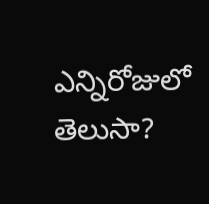ఎన్నిరోజులో తెలుసా?